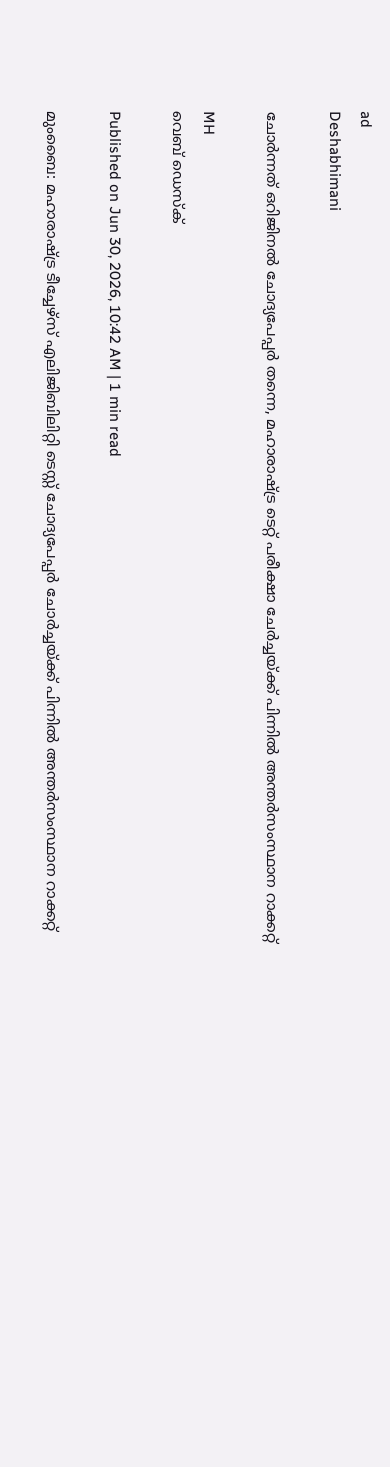ad
Deshabhimani

ചോര്‍ന്നത് ഒറിജിനൽ ചോദ്യപേപ്പര്‍ തന്നെ, മഹാരാഷ്ട്ര ടെറ്റ് പരീക്ഷാ ചേര്‍ച്ചയ്ക്ക് പിന്നിൽ അന്തർസംസ്ഥാന റാക്കറ്റ്

MH
വെബ് ഡെസ്ക്

Published on Jun 30, 2026, 10:42 AM | 1 min read

മുംബൈ: മഹാരാഷ്ട്ര ടീച്ചേഴ്‌സ് എലിജിബിലിറ്റി ടെസ്റ്റ് ചോദ്യപേപ്പർ ചോർച്ചയ്ക്ക് പിന്നിൽ അന്തർസംസ്ഥാന റാക്കറ്റ്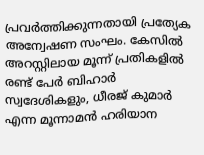പ്രവർത്തിക്കുന്നതായി പ്രത്യേക അന്വേഷണ സംഘം. കേസിൽ അറസ്റ്റിലായ മൂന്ന് പ്രതികളിൽ രണ്ട് പേർ ബിഹാർ സ്വദേശികളും, ധീരജ് കുമാർ എന്ന മൂന്നാമൻ ഹരിയാന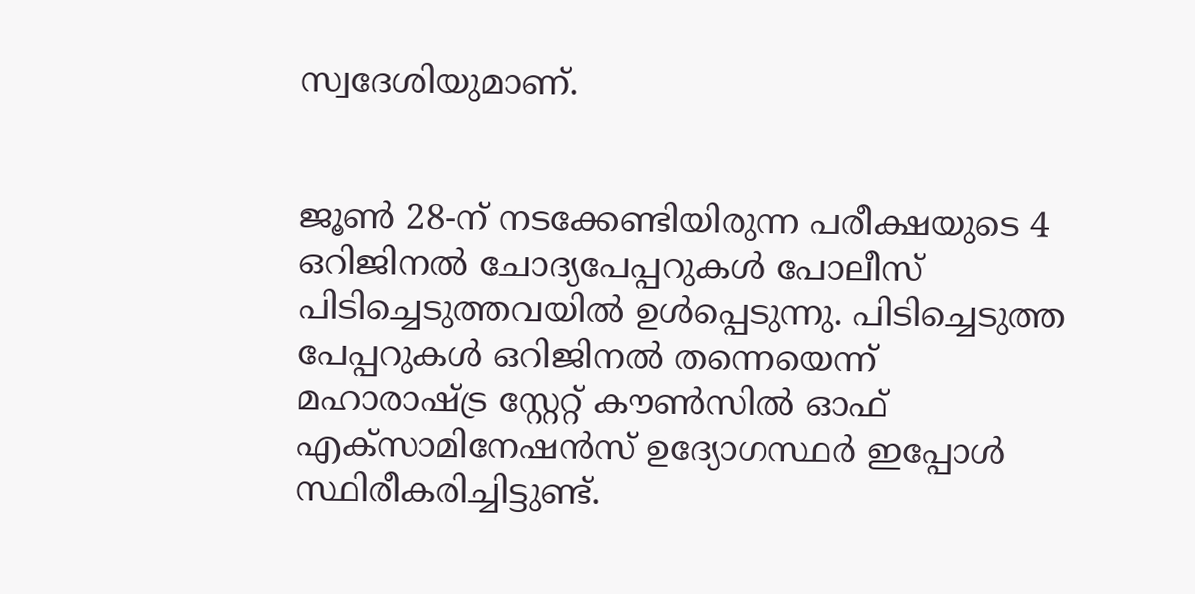സ്വദേശിയുമാണ്.


ജൂൺ 28-ന് നടക്കേണ്ടിയിരുന്ന പരീക്ഷയുടെ 4 ഒറിജിനൽ ചോദ്യപേപ്പറുകൾ പോലീസ് പിടിച്ചെടുത്തവയിൽ ഉൾപ്പെടുന്നു. പിടിച്ചെടുത്ത പേപ്പറുകൾ ഒറിജിനൽ തന്നെയെന്ന് മഹാരാഷ്ട്ര സ്റ്റേറ്റ് കൗൺസിൽ ഓഫ് എക്സാമിനേഷൻസ് ഉദ്യോഗസ്ഥർ ഇപ്പോൾ സ്ഥിരീകരിച്ചിട്ടുണ്ട്.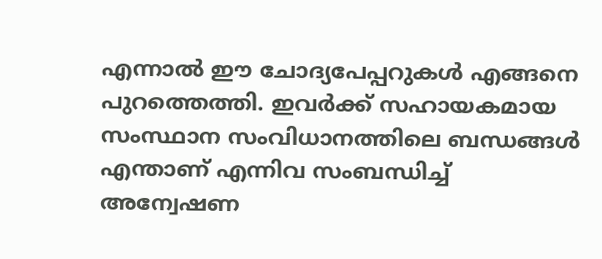എന്നാൽ ഈ ചോദ്യപേപ്പറുകൾ എങ്ങനെ പുറത്തെത്തി. ഇവര്‍ക്ക് സഹായകമായ സംസ്ഥാന സംവിധാനത്തിലെ ബന്ധങ്ങൾ എന്താണ് എന്നിവ സംബന്ധിച്ച് അന്വേഷണ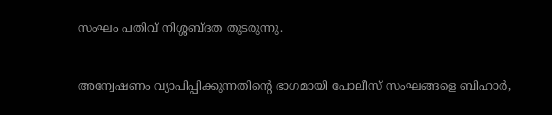സംഘം പതിവ് നിശ്ശബ്ദത തുടരുന്നു.


അന്വേഷണം വ്യാപിപ്പിക്കുന്നതിന്റെ ഭാഗമായി പോലീസ് സംഘങ്ങളെ ബിഹാർ,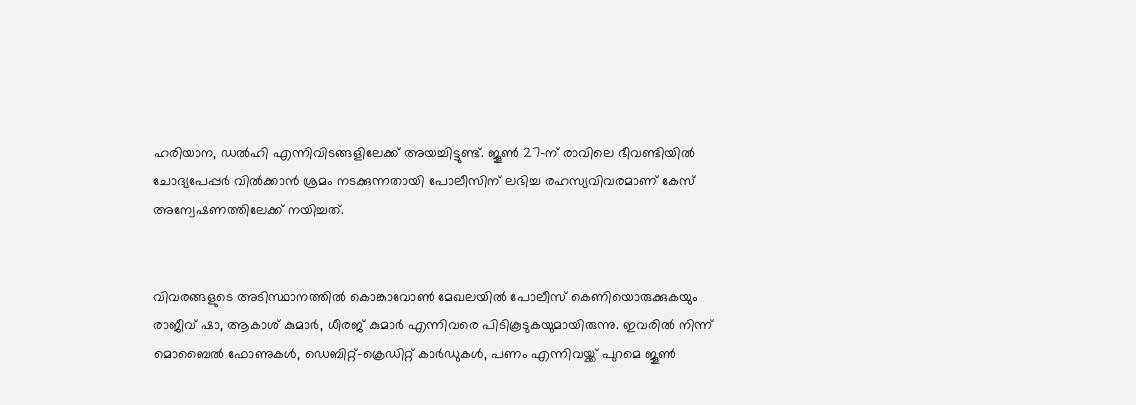ഹരിയാന, ഡൽഹി എന്നിവിടങ്ങളിലേക്ക് അയച്ചിട്ടുണ്ട്. ജൂൺ 27-ന് രാവിലെ ഭീവണ്ടിയിൽ ചോദ്യപേപ്പർ വിൽക്കാൻ ശ്രമം നടക്കുന്നതായി പോലീസിന് ലഭിച്ച രഹസ്യവിവരമാണ് കേസ് അന്വേഷണത്തിലേക്ക് നയിച്ചത്.


വിവരങ്ങളുടെ അടിസ്ഥാനത്തിൽ കൊങ്കാവോൺ മേഖലയിൽ പോലീസ് കെണിയൊരുക്കുകയും രാജീവ് ഷാ, ആകാശ് കുമാർ, ധീരജ് കുമാർ എന്നിവരെ പിടികൂടുകയുമായിരുന്നു. ഇവരിൽ നിന്ന് മൊബൈൽ ഫോണുകൾ, ഡെബിറ്റ്-ക്രെഡിറ്റ് കാർഡുകൾ, പണം എന്നിവയ്ക്ക് പുറമെ ജൂൺ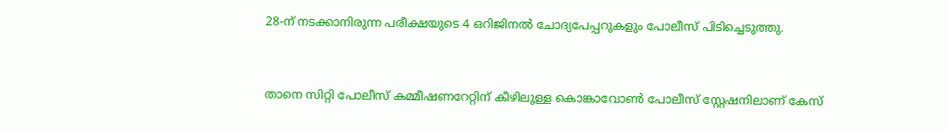28-ന് നടക്കാനിരുന്ന പരീക്ഷയുടെ 4 ഒറിജിനൽ ചോദ്യപേപ്പറുകളും പോലീസ് പിടിച്ചെടുത്തു.


താനെ സിറ്റി പോലീസ് കമ്മീഷണറേറ്റിന് കീഴിലുള്ള കൊങ്കാവോൺ പോലീസ് സ്റ്റേഷനിലാണ് കേസ്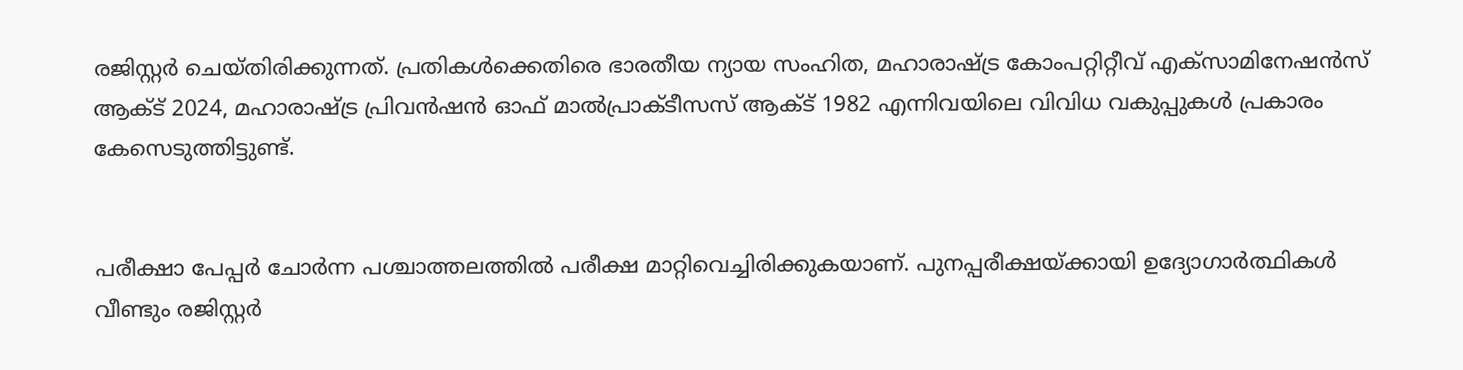രജിസ്റ്റർ ചെയ്തിരിക്കുന്നത്. പ്രതികൾക്കെതിരെ ഭാരതീയ ന്യായ സംഹിത, മഹാരാഷ്ട്ര കോംപറ്റിറ്റീവ് എക്സാമിനേഷൻസ് ആക്ട് 2024, മഹാരാഷ്ട്ര പ്രിവൻഷൻ ഓഫ് മാൽപ്രാക്ടീസസ് ആക്ട് 1982 എന്നിവയിലെ വിവിധ വകുപ്പുകൾ പ്രകാരം കേസെടുത്തിട്ടുണ്ട്.


പരീക്ഷാ പേപ്പർ ചോർന്ന പശ്ചാത്തലത്തിൽ പരീക്ഷ മാറ്റിവെച്ചിരിക്കുകയാണ്. പുനപ്പരീക്ഷയ്ക്കായി ഉദ്യോഗാർത്ഥികൾ വീണ്ടും രജിസ്റ്റർ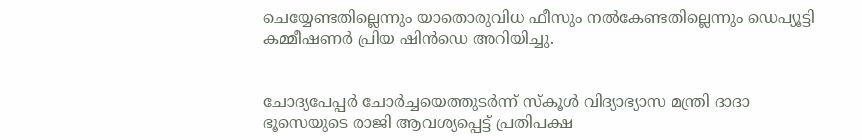ചെയ്യേണ്ടതില്ലെന്നും യാതൊരുവിധ ഫീസും നൽകേണ്ടതില്ലെന്നും ഡെപ്യൂട്ടി കമ്മീഷണർ പ്രിയ ഷിൻഡെ അറിയിച്ചു.


ചോദ്യപേപ്പർ ചോർച്ചയെത്തുടർന്ന് സ്കൂൾ വിദ്യാഭ്യാസ മന്ത്രി ദാദാ ഭൂസെയുടെ രാജി ആവശ്യപ്പെട്ട് പ്രതിപക്ഷ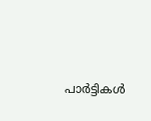പാർട്ടികൾ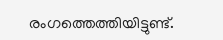രംഗത്തെത്തിയിട്ടുണ്ട്.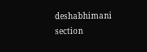deshabhimani section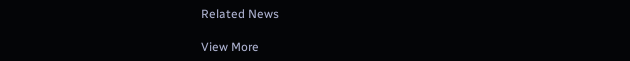Related News

View More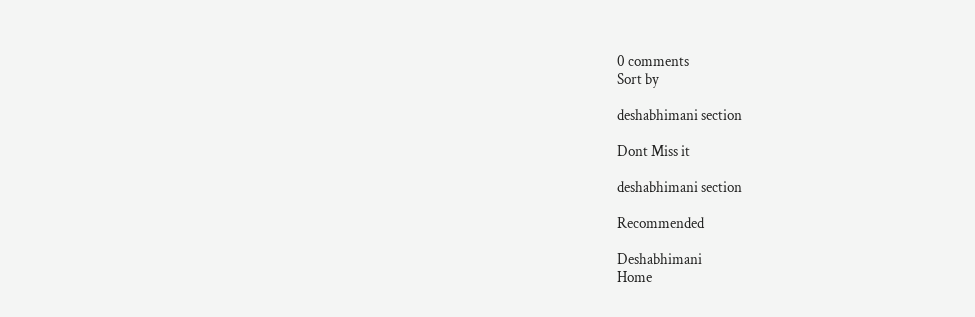0 comments
Sort by

deshabhimani section

Dont Miss it

deshabhimani section

Recommended

Deshabhimani
Home